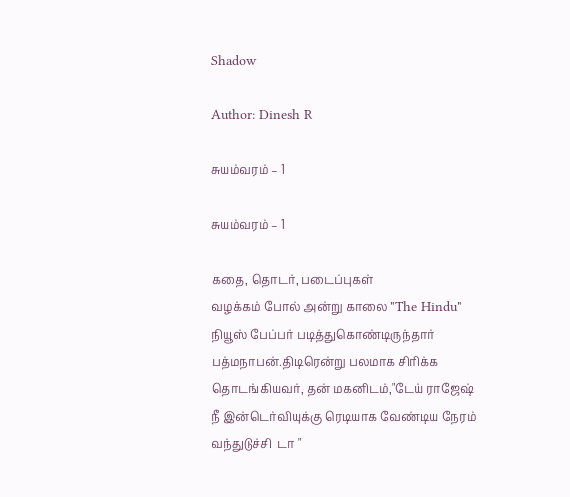Shadow

Author: Dinesh R

சுயம்வரம் – 1

சுயம்வரம் – 1

கதை, தொடர், படைப்புகள்
வழக்கம் போல் அன்று காலை "The Hindu" நியூஸ் பேப்பர் படித்துகொண்டிருந்தார் பத்மநாபன்.திடிரென்று பலமாக சிரிக்க தொடங்கியவர், தன் மகனிடம்,"டேய் ராஜேஷ் நீ இன்டெர்வியுக்கு ரெடியாக வேண்டிய நேரம் வந்துடுச்சி  டா "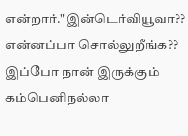என்றார்."இன்டெர்வியூவா?? என்னப்பா சொல்லுறீங்க??  இப்போ நான் இருக்கும் கம்பெனிநல்லா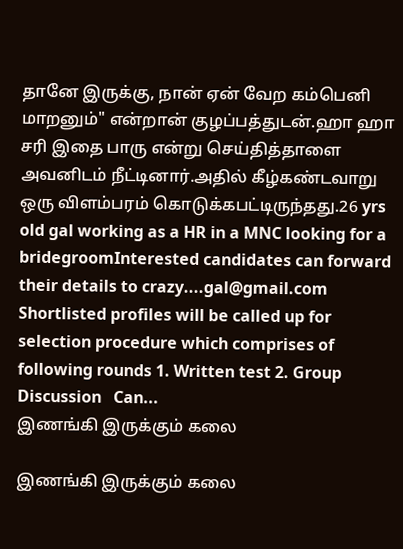தானே இருக்கு, நான் ஏன் வேற கம்பெனி மாறனும்" என்றான் குழப்பத்துடன்.ஹா ஹா சரி இதை பாரு என்று செய்தித்தாளை அவனிடம் நீட்டினார்.அதில் கீழ்கண்டவாறு ஒரு விளம்பரம் கொடுக்கபட்டிருந்தது.26 yrs old gal working as a HR in a MNC looking for a bridegroomInterested candidates can forward their details to crazy....gal@gmail.com   Shortlisted profiles will be called up for selection procedure which comprises of following rounds 1. Written test 2. Group Discussion   Can...
இணங்கி இருக்கும் கலை

இணங்கி இருக்கும் கலை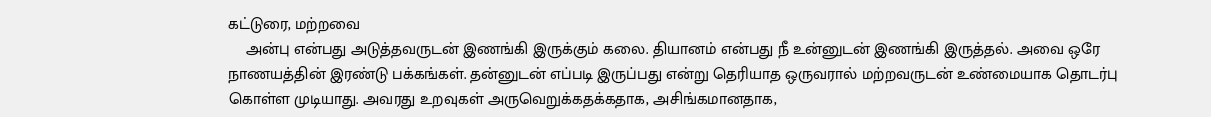கட்டுரை, மற்றவை
    அன்பு என்பது அடுத்தவருடன் இணங்கி இருக்கும் கலை. தியானம் என்பது நீ உன்னுடன் இணங்கி இருத்தல். அவை ஒரே நாணயத்தின் இரண்டு பக்கங்கள். தன்னுடன் எப்படி இருப்பது என்று தெரியாத ஒருவரால் மற்றவருடன் உண்மையாக தொடர்பு கொள்ள முடியாது. அவரது உறவுகள் அருவெறுக்கதக்கதாக, அசிங்கமானதாக,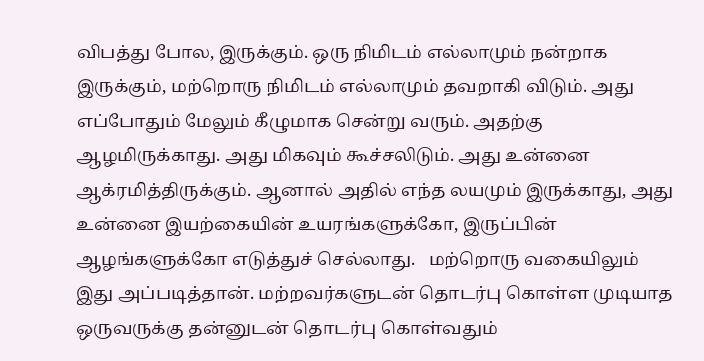விபத்து போல, இருக்கும். ஒரு நிமிடம் எல்லாமும் நன்றாக இருக்கும், மற்றொரு நிமிடம் எல்லாமும் தவறாகி விடும். அது எப்போதும் மேலும் கீழுமாக சென்று வரும். அதற்கு ஆழமிருக்காது. அது மிகவும் கூச்சலிடும். அது உன்னை ஆக்ரமித்திருக்கும். ஆனால் அதில் எந்த லயமும் இருக்காது, அது உன்னை இயற்கையின் உயரங்களுக்கோ, இருப்பின் ஆழங்களுக்கோ எடுத்துச் செல்லாது.   மற்றொரு வகையிலும் இது அப்படித்தான். மற்றவர்களுடன் தொடர்பு கொள்ள முடியாத ஒருவருக்கு தன்னுடன் தொடர்பு கொள்வதும்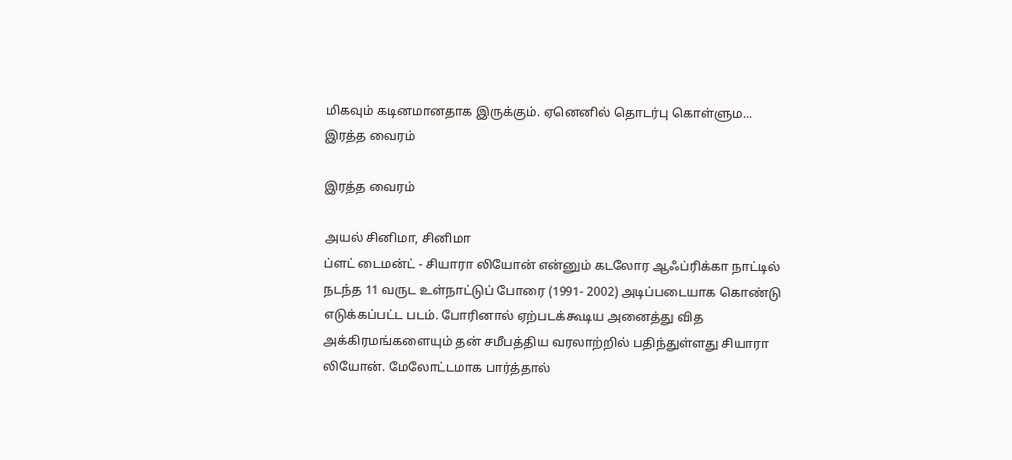மிகவும் கடினமானதாக இருக்கும். ஏனெனில் தொடர்பு கொள்ளும...
இரத்த வைரம்

இரத்த வைரம்

அயல் சினிமா, சினிமா
ப்ளட் டைமன்ட் - சியாரா லியோன் என்னும் கடலோர ஆஃப்ரிக்கா நாட்டில் நடந்த 11 வருட உள்நாட்டுப் போரை (1991- 2002) அடிப்படையாக கொண்டு எடுக்கப்பட்ட படம். போரினால் ஏற்படக்கூடிய அனைத்து வித அக்கிரமங்களையும் தன் சமீபத்திய வரலாற்றில் பதிந்துள்ளது சியாரா லியோன். மேலோட்டமாக பார்த்தால்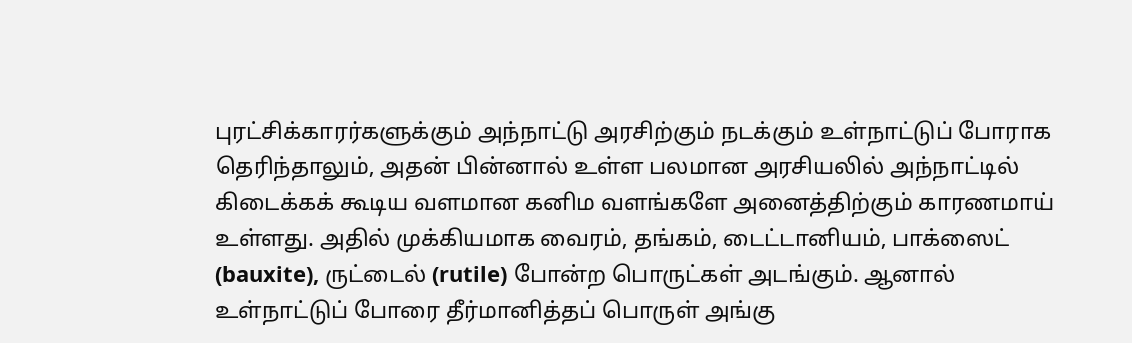புரட்சிக்காரர்களுக்கும் அந்நாட்டு அரசிற்கும் நடக்கும் உள்நாட்டுப் போராக தெரிந்தாலும், அதன் பின்னால் உள்ள பலமான அரசியலில் அந்நாட்டில் கிடைக்கக் கூடிய வளமான கனிம வளங்களே அனைத்திற்கும் காரணமாய் உள்ளது. அதில் முக்கியமாக வைரம், தங்கம், டைட்டானியம், பாக்ஸைட் (bauxite), ருட்டைல் (rutile) போன்ற பொருட்கள் அடங்கும். ஆனால் உள்நாட்டுப் போரை தீர்மானித்தப் பொருள் அங்கு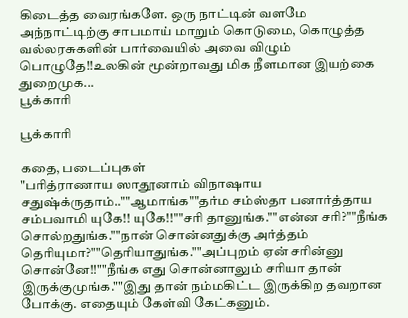கிடைத்த வைரங்களே. ஒரு நாட்டின் வளமே அந்நாட்டிற்கு சாபமாய் மாறும் கொடுமை, கொழுத்த வல்லரசுகளின் பார்வையில் அவை விழும் பொழுதே!!உலகின் மூன்றாவது மிக நீளமான இயற்கை துறைமுக...
பூக்காரி

பூக்காரி

கதை, படைப்புகள்
"பரித்ராணாய ஸாதூனாம் விநாஷாய சதுஷ்க்ருதாம்..""ஆமாங்க""தர்ம சம்ஸ்தா பனார்த்தாய சம்பவாமி யுகே!! யுகே!!""சரி தானுங்க.""என்ன சரி?""நீங்க சொல்றதுங்க.""நான் சொன்னதுக்கு அர்த்தம் தெரியுமா?""தெரியாதுங்க.""அப்புறம் ஏன் சரின்னு சொன்னே!!""நீங்க எது சொன்னாலும் சரியா தான் இருக்குமுங்க.""இது தான் நம்மகிட்ட இருக்கிற தவறான போக்கு. எதையும் கேள்வி கேட்கனும்.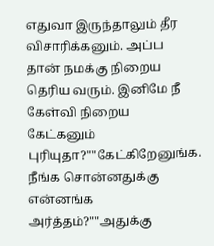எதுவா இருந்தாலும் தீர விசாரிக்கனும். அப்ப தான் நமக்கு நிறைய தெரிய வரும். இனிமே நீ கேள்வி நிறைய கேட்கனும் புரியுதா?""கேட்கிறேனுங்க. நீங்க சொன்னதுக்கு என்னங்க அர்த்தம்?""அதுக்கு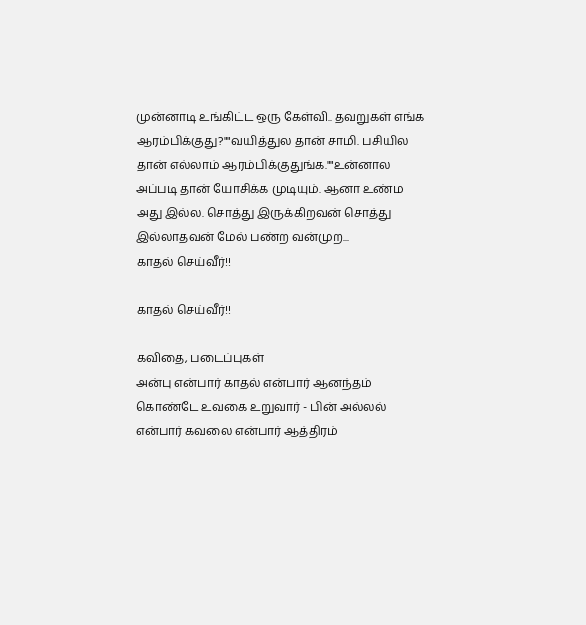முன்னாடி உங்கிட்ட ஒரு கேள்வி.. தவறுகள் எங்க ஆரம்பிக்குது?""வயித்துல தான் சாமி. பசியில தான் எல்லாம் ஆரம்பிக்குதுங்க.""உன்னால அப்படி தான் யோசிக்க முடியும். ஆனா உண்ம அது இல்ல. சொத்து இருக்கிறவன் சொத்து இல்லாதவன் மேல் பண்ற வன்முற...
காதல் செய்வீர்!!

காதல் செய்வீர்!!

கவிதை, படைப்புகள்
அன்பு என்பார் காதல் என்பார் ஆனந்தம் கொண்டே உவகை உறுவார் - பின் அல்லல் என்பார் கவலை என்பார் ஆத்திரம்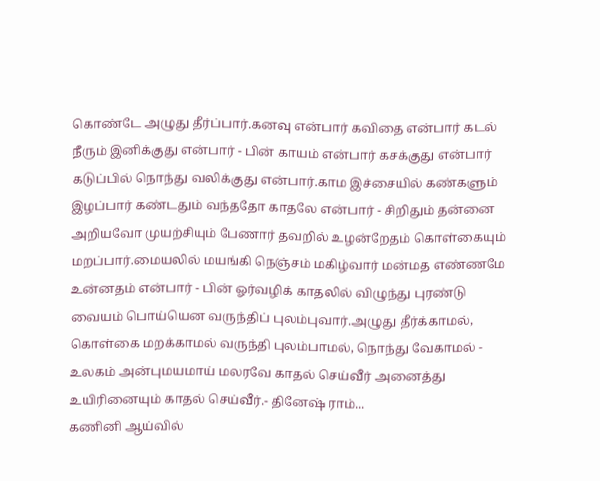கொண்டே அழுது தீர்ப்பார்.கனவு என்பார் கவிதை என்பார் கடல் நீரும் இனிக்குது என்பார் - பின் காயம் என்பார் கசக்குது என்பார் கடுப்பில் நொந்து வலிக்குது என்பார்.காம இச்சையில் கண்களும் இழப்பார் கண்டதும் வந்ததோ காதலே என்பார் - சிறிதும் தன்னை அறியவோ முயற்சியும் பேணார் தவறில் உழன்றேதம் கொள்கையும் மறப்பார்.மையலில் மயங்கி நெஞ்சம் மகிழ்வார் மன்மத எண்ணமே உன்னதம் என்பார் - பின் ஓர்வழிக் காதலில் விழுந்து புரண்டு வையம் பொய்யென வருந்திப் புலம்புவார்.அழுது தீர்க்காமல், கொள்கை மறக்காமல் வருந்தி புலம்பாமல், நொந்து வேகாமல் - உலகம் அன்புமயமாய் மலரவே காதல் செய்வீர் அனைத்து உயிரினையும் காதல் செய்வீர்.- தினேஷ் ராம்...
கணினி ஆய்வில்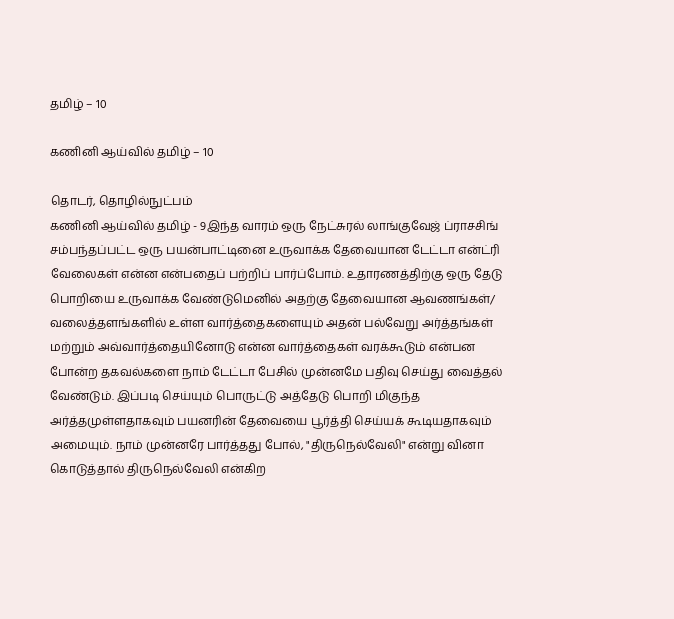தமிழ் – 10

கணினி ஆய்வில் தமிழ் – 10

தொடர், தொழில்நுட்பம்
கணினி ஆய்வில் தமிழ் - 9இந்த வாரம் ஒரு நேட்சுரல் லாங்குவேஜ் ப்ராசசிங் சம்பந்தப்பட்ட ஒரு பயன்பாட்டினை உருவாக்க தேவையான டேட்டா என்ட்ரி வேலைகள் என்ன என்பதைப் பற்றிப் பார்ப்போம். உதாரணத்திற்கு ஒரு தேடு பொறியை உருவாக்க வேண்டுமெனில் அதற்கு தேவையான ஆவணங்கள்/ வலைத்தளங்களில் உள்ள வார்த்தைகளையும் அதன் பல்வேறு அர்த்தங்கள் மற்றும் அவ்வார்த்தையினோடு என்ன வார்த்தைகள் வரக்கூடும் என்பன போன்ற தகவல்களை நாம் டேட்டா பேசில் முன்னமே பதிவு செய்து வைத்தல் வேண்டும். இப்படி செய்யும் பொருட்டு அத்தேடு பொறி மிகுந்த அர்த்தமுள்ளதாகவும் பயனரின் தேவையை பூர்த்தி செய்யக் கூடியதாகவும் அமையும். நாம் முன்னரே பார்த்தது போல், "திருநெல்வேலி" என்று வினா கொடுத்தால் திருநெல்வேலி என்கிற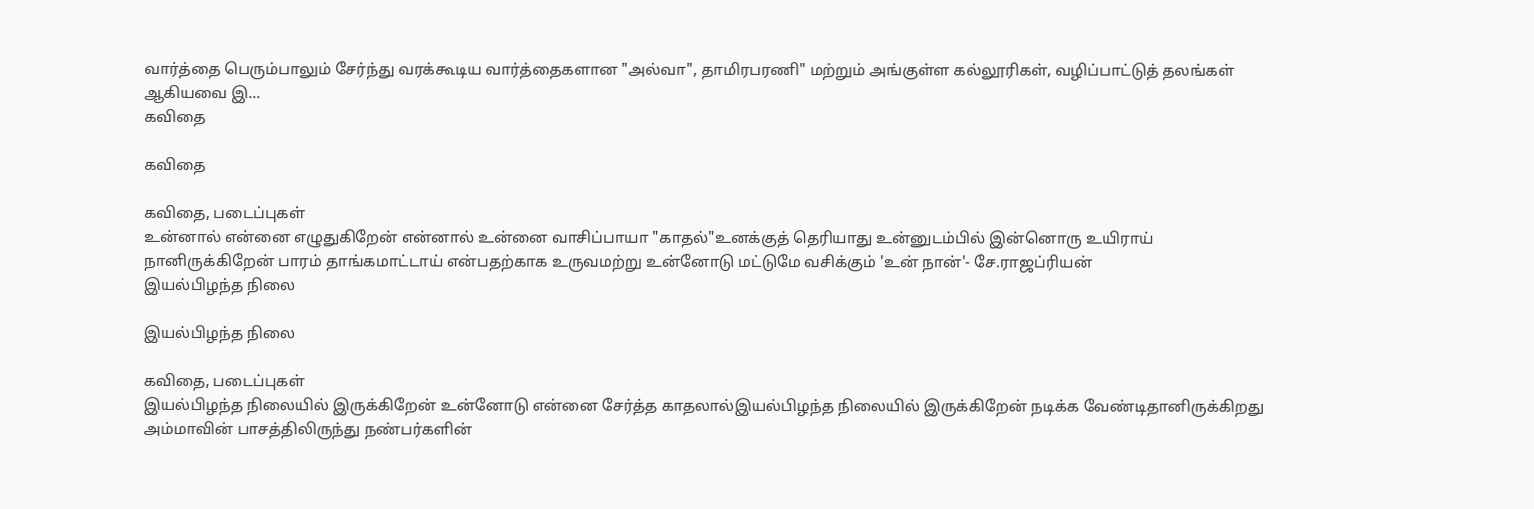வார்த்தை பெரும்பாலும் சேர்ந்து வரக்கூடிய வார்த்தைகளான "அல்வா", தாமிரபரணி" மற்றும் அங்குள்ள கல்லூரிகள், வழிப்பாட்டுத் தலங்கள் ஆகியவை இ...
கவிதை

கவிதை

கவிதை, படைப்புகள்
உன்னால் என்னை எழுதுகிறேன் என்னால் உன்னை வாசிப்பாயா "காதல்"உனக்குத் தெரியாது உன்னுடம்பில் இன்னொரு உயிராய் நானிருக்கிறேன் பாரம் தாங்கமாட்டாய் என்பதற்காக உருவமற்று உன்னோடு மட்டுமே வசிக்கும் 'உன் நான்'- சே.ராஜப்ரியன்
இயல்பிழந்த நிலை

இயல்பிழந்த நிலை

கவிதை, படைப்புகள்
இயல்பிழந்த நிலையில் இருக்கிறேன் உன்னோடு என்னை சேர்த்த காதலால்இயல்பிழந்த நிலையில் இருக்கிறேன் நடிக்க வேண்டிதானிருக்கிறது அம்மாவின் பாசத்திலிருந்து நண்பர்களின்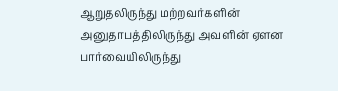ஆறுதலிருந்து மற்றவர்களின் அனுதாபத்திலிருந்து அவளின் ஏளன பார்வையிலிருந்து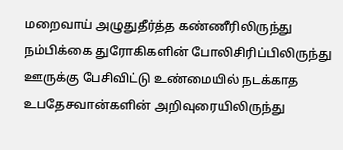மறைவாய் அழுதுதீர்த்த கண்ணீரிலிருந்து நம்பிக்கை துரோகிகளின் போலிசிரிப்பிலிருந்து ஊருக்கு பேசிவிட்டு உண்மையில் நடக்காத உபதேசவான்களின் அறிவுரையிலிருந்து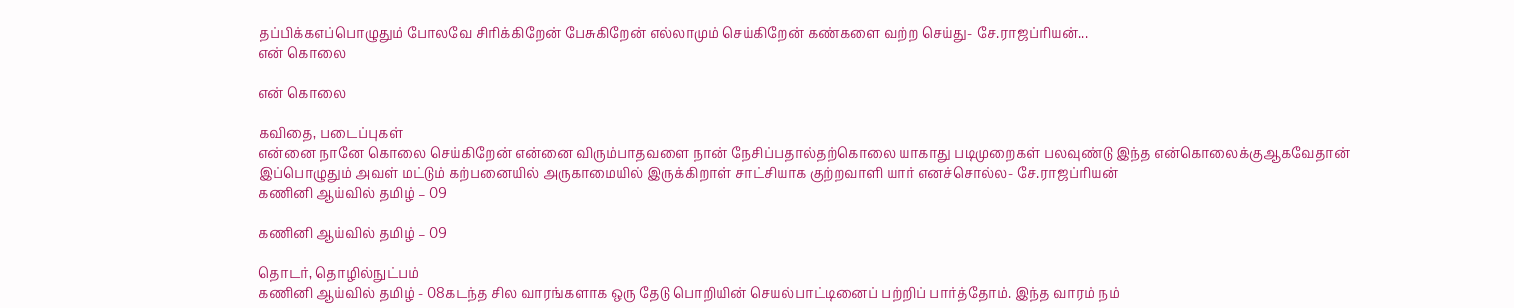தப்பிக்கஎப்பொழுதும் போலவே சிரிக்கிறேன் பேசுகிறேன் எல்லாமும் செய்கிறேன் கண்களை வற்ற செய்து- சே.ராஜப்ரியன்...
என் கொலை

என் கொலை

கவிதை, படைப்புகள்
என்னை நானே கொலை செய்கிறேன் என்னை விரும்பாதவளை நான் நேசிப்பதால்தற்கொலை யாகாது படிமுறைகள் பலவுண்டு இந்த என்கொலைக்குஆகவேதான் இப்பொழுதும் அவள் மட்டும் கற்பனையில் அருகாமையில் இருக்கிறாள் சாட்சியாக குற்றவாளி யார் எனச்சொல்ல- சே.ராஜப்ரியன்
கணினி ஆய்வில் தமிழ் – 09

கணினி ஆய்வில் தமிழ் – 09

தொடர், தொழில்நுட்பம்
கணினி ஆய்வில் தமிழ் - 08கடந்த சில வாரங்களாக ஒரு தேடு பொறியின் செயல்பாட்டினைப் பற்றிப் பார்த்தோம். இந்த வாரம் நம்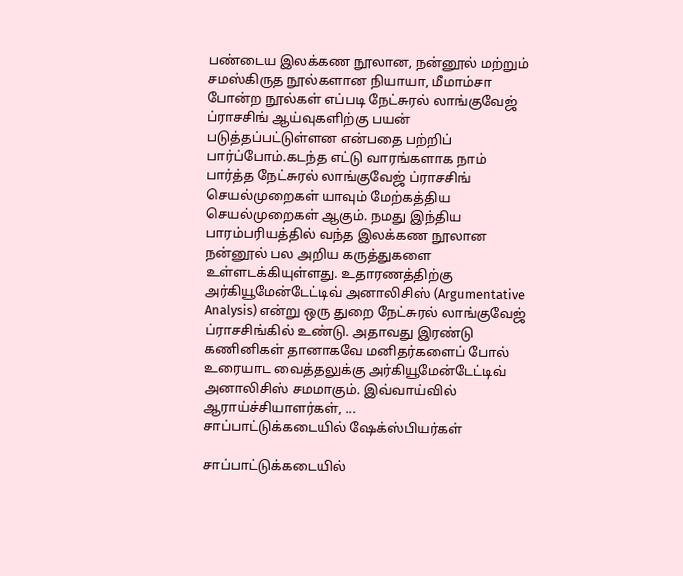பண்டைய இலக்கண நூலான, நன்னூல் மற்றும் சமஸ்கிருத நூல்களான நியாயா, மீமாம்சா போன்ற நூல்கள் எப்படி நேட்சுரல் லாங்குவேஜ் ப்ராசசிங் ஆய்வுகளிற்கு பயன் படுத்தப்பட்டுள்ளன என்பதை பற்றிப் பார்ப்போம்.கடந்த எட்டு வாரங்களாக நாம் பார்த்த நேட்சுரல் லாங்குவேஜ் ப்ராசசிங் செயல்முறைகள் யாவும் மேற்கத்திய செயல்முறைகள் ஆகும். நமது இந்திய பாரம்பரியத்தில் வந்த இலக்கண நூலான நன்னூல் பல அறிய கருத்துகளை உள்ளடக்கியுள்ளது. உதாரணத்திற்கு அர்கியூமேன்டேட்டிவ் அனாலிசிஸ் (Argumentative Analysis) என்று ஒரு துறை நேட்சுரல் லாங்குவேஜ் ப்ராசசிங்கில் உண்டு. அதாவது இரண்டு கணினிகள் தானாகவே மனிதர்களைப் போல் உரையாட வைத்தலுக்கு அர்கியூமேன்டேட்டிவ்  அனாலிசிஸ் சமமாகும். இவ்வாய்வில் ஆராய்ச்சியாளர்கள், ...
சாப்பாட்டுக்கடையில் ஷேக்ஸ்பியர்கள்

சாப்பாட்டுக்கடையில்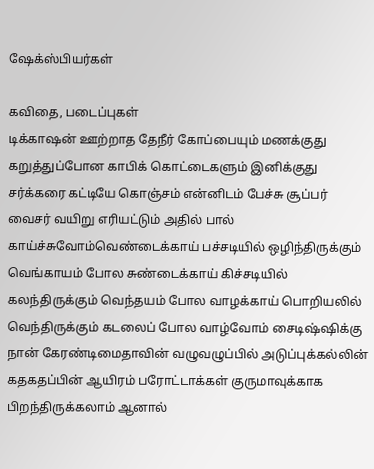ஷேக்ஸ்பியர்கள்

கவிதை, படைப்புகள்
டிக்காஷன் ஊற்றாத தேநீர் கோப்பையும் மணக்குது கறுத்துப்போன காபிக் கொட்டைகளும் இனிக்குது சர்க்கரை கட்டியே கொஞ்சம் என்னிடம் பேச்சு சூப்பர் வைசர் வயிறு எரியட்டும் அதில் பால் காய்ச்சுவோம்வெண்டைக்காய் பச்சடியில் ஒழிந்திருக்கும் வெங்காயம் போல சுண்டைக்காய் கிச்சடியில் கலந்திருக்கும் வெந்தயம் போல வாழக்காய் பொறியலில் வெந்திருக்கும் கடலைப் போல வாழ்வோம் சைடிஷ்ஷிக்கு நான் கேரண்டிமைதாவின் வழுவழுப்பில் அடுப்புக்கல்லின் கதகதப்பின் ஆயிரம் பரோட்டாக்கள் குருமாவுக்காக பிறந்திருக்கலாம் ஆனால்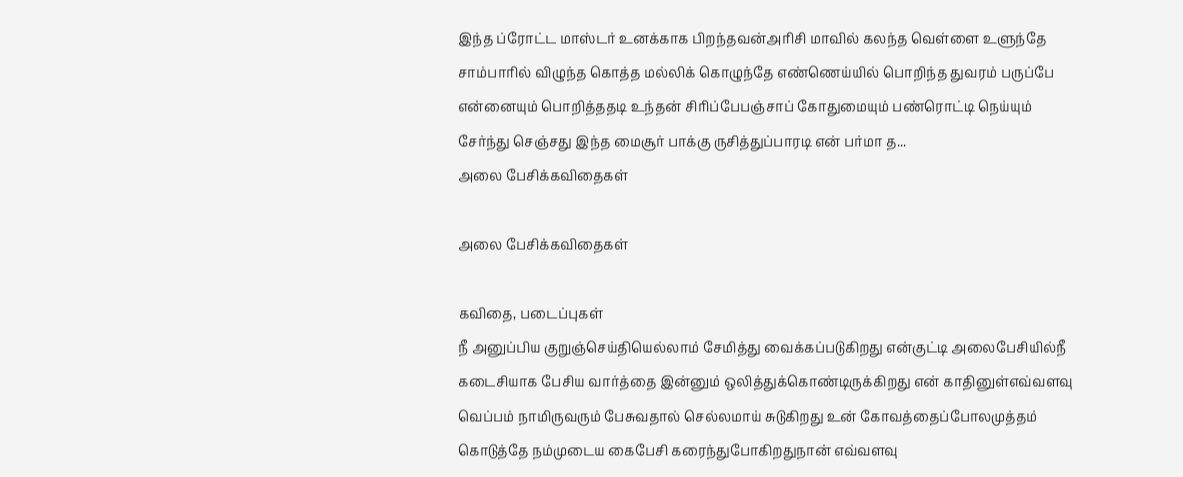இந்த ப்ரோட்ட மாஸ்டர் உனக்காக பிறந்தவன்அரிசி மாவில் கலந்த வெள்ளை உளுந்தே சாம்பாரில் விழுந்த கொத்த மல்லிக் கொழுந்தே எண்ணெய்யில் பொறிந்த துவரம் பருப்பே என்னையும் பொறித்ததடி உந்தன் சிரிப்பேபஞ்சாப் கோதுமையும் பண்ரொட்டி நெய்யும் சேர்ந்து செஞ்சது இந்த மைசூர் பாக்கு ருசித்துப்பாரடி என் பர்மா த...
அலை பேசிக்கவிதைகள்

அலை பேசிக்கவிதைகள்

கவிதை, படைப்புகள்
நீ அனுப்பிய குறுஞ்செய்தியெல்லாம் சேமித்து வைக்கப்படுகிறது என்குட்டி அலைபேசியில்நீ கடைசியாக பேசிய வார்த்தை இன்னும் ஒலித்துக்கொண்டிருக்கிறது என் காதினுள்எவ்வளவு வெப்பம் நாமிருவரும் பேசுவதால் செல்லமாய் சுடுகிறது உன் கோவத்தைப்போலமுத்தம் கொடுத்தே நம்முடைய கைபேசி கரைந்துபோகிறதுநான் எவ்வளவு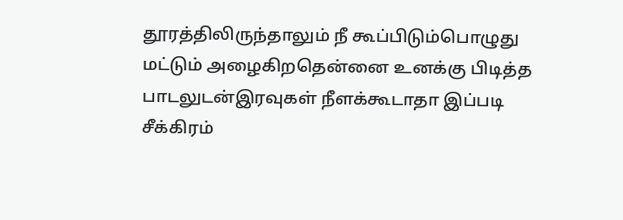தூரத்திலிருந்தாலும் நீ கூப்பிடும்பொழுது மட்டும் அழைகிறதென்னை உனக்கு பிடித்த பாடலுடன்இரவுகள் நீளக்கூடாதா இப்படி சீக்கிரம்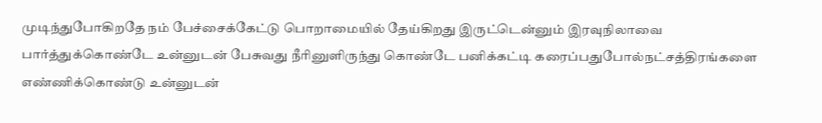முடிந்துபோகிறதே நம் பேச்சைக்கேட்டு பொறாமையில் தேய்கிறது இருட்டென்னும் இரவுநிலாவை பார்த்துக்கொண்டே உன்னுடன் பேசுவது நீரினுளிருந்து கொண்டே பனிக்கட்டி கரைப்பதுபோல்நட்சத்திரங்களை எண்ணிக்கொண்டு உன்னுடன்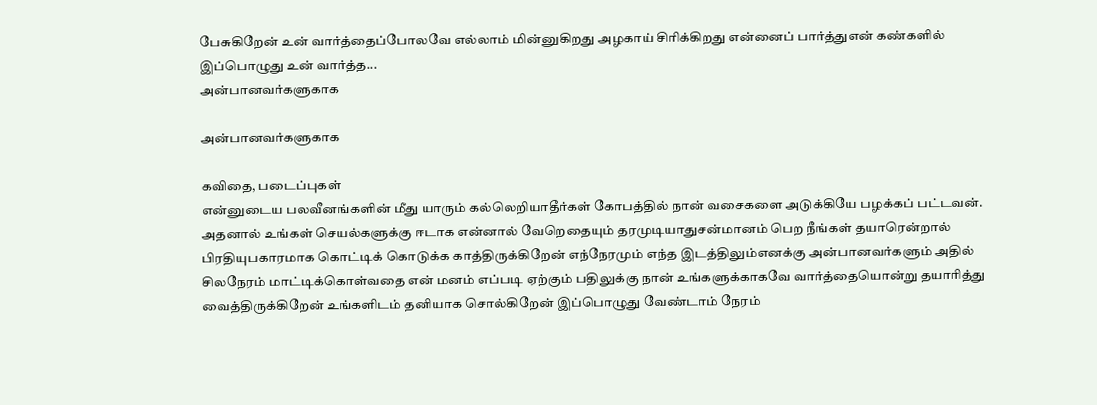பேசுகிறேன் உன் வார்த்தைப்போலவே எல்லாம் மின்னுகிறது அழகாய் சிரிக்கிறது என்னைப் பார்த்துஎன் கண்களில் இப்பொழுது உன் வார்த்த...
அன்பானவர்களுகாக

அன்பானவர்களுகாக

கவிதை, படைப்புகள்
என்னுடைய பலவீனங்களின் மீது யாரும் கல்லெறியாதீர்கள் கோபத்தில் நான் வசைகளை அடுக்கியே பழக்கப் பட்டவன். அதனால் உங்கள் செயல்களுக்கு ஈடாக என்னால் வேறெதையும் தரமுடியாதுசன்மானம் பெற நீங்கள் தயாரென்றால் பிரதியுபகாரமாக கொட்டிக் கொடுக்க காத்திருக்கிறேன் எந்நேரமும் எந்த இடத்திலும்எனக்கு அன்பானவர்களும் அதில் சிலநேரம் மாட்டிக்கொள்வதை என் மனம் எப்படி ஏற்கும் பதிலுக்கு நான் உங்களுக்காகவே வார்த்தையொன்று தயாரித்து வைத்திருக்கிறேன் உங்களிடம் தனியாக சொல்கிறேன் இப்பொழுது வேண்டாம் நேரம்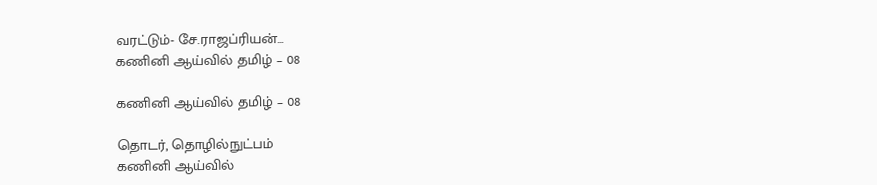வரட்டும்- சே.ராஜப்ரியன்...
கணினி ஆய்வில் தமிழ் – 08

கணினி ஆய்வில் தமிழ் – 08

தொடர், தொழில்நுட்பம்
கணினி ஆய்வில்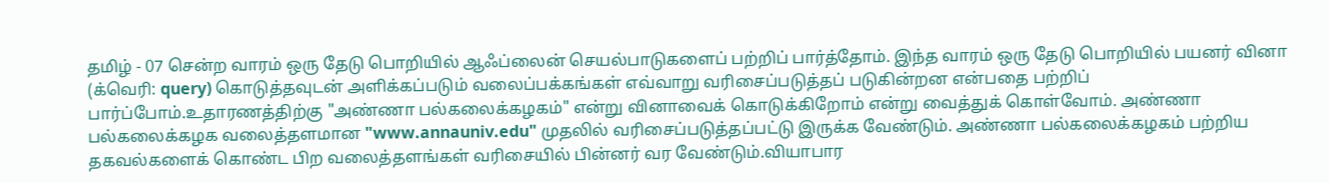தமிழ் - 07 சென்ற வாரம் ஒரு தேடு பொறியில் ஆஃப்லைன் செயல்பாடுகளைப் பற்றிப் பார்த்தோம். இந்த வாரம் ஒரு தேடு பொறியில் பயனர் வினா (க்வெரி: query) கொடுத்தவுடன் அளிக்கப்படும் வலைப்பக்கங்கள் எவ்வாறு வரிசைப்படுத்தப் படுகின்றன என்பதை பற்றிப் பார்ப்போம்.உதாரணத்திற்கு "அண்ணா பல்கலைக்கழகம்" என்று வினாவைக் கொடுக்கிறோம் என்று வைத்துக் கொள்வோம். அண்ணா பல்கலைக்கழக வலைத்தளமான "www.annauniv.edu" முதலில் வரிசைப்படுத்தப்பட்டு இருக்க வேண்டும். அண்ணா பல்கலைக்கழகம் பற்றிய தகவல்களைக் கொண்ட பிற வலைத்தளங்கள் வரிசையில் பின்னர் வர வேண்டும்.வியாபார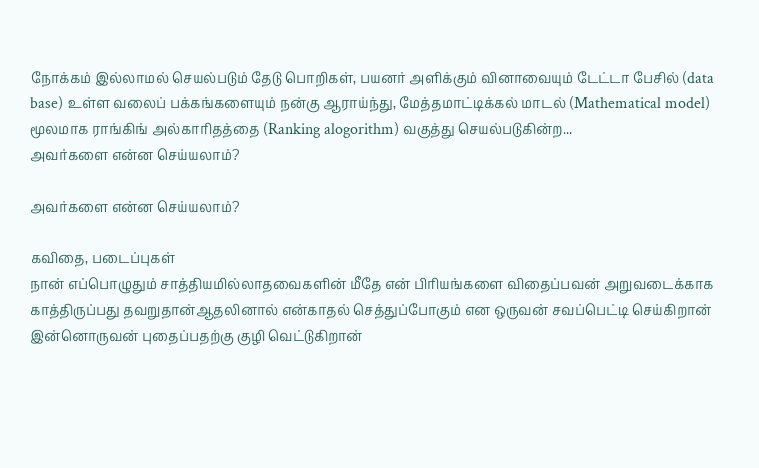நோக்கம் இல்லாமல் செயல்படும் தேடு பொறிகள், பயனர் அளிக்கும் வினாவையும் டேட்டா பேசில் (data base) உள்ள வலைப் பக்கங்களையும் நன்கு ஆராய்ந்து, மேத்தமாட்டிக்கல் மாடல் (Mathematical model) மூலமாக ராங்கிங் அல்காரிதத்தை (Ranking alogorithm) வகுத்து செயல்படுகின்ற...
அவர்களை என்ன செய்யலாம்?

அவர்களை என்ன செய்யலாம்?

கவிதை, படைப்புகள்
நான் எப்பொழுதும் சாத்தியமில்லாதவைகளின் மீதே என் பிரியங்களை விதைப்பவன் அறுவடைக்காக காத்திருப்பது தவறுதான்ஆதலினால் என்காதல் செத்துப்போகும் என ஒருவன் சவப்பெட்டி செய்கிறான் இன்னொருவன் புதைப்பதற்கு குழி வெட்டுகிறான்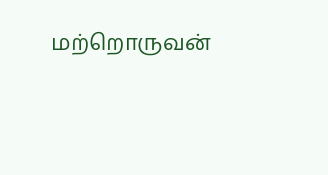மற்றொருவன்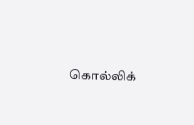கொல்லிக்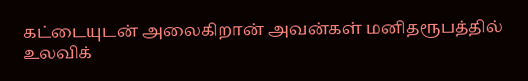கட்டையுடன் அலைகிறான் அவன்கள் மனிதரூபத்தில் உலவிக்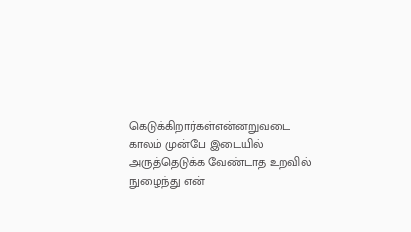கெடுக்கிறார்கள்என்னறுவடை காலம் முன்பே இடையில் அருத்தெடுக்க வேண்டாத உறவில் நுழைந்து என்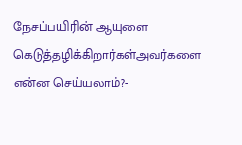நேசப்பயிரின் ஆயுளை கெடுத்தழிக்கிறார்கள்அவர்களை என்ன செய்யலாம்?-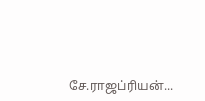சே.ராஜப்ரியன்...